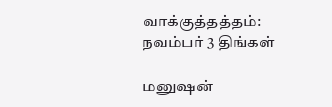வாக்குத்தத்தம்: நவம்பர் 3 திங்கள்

மனுஷன்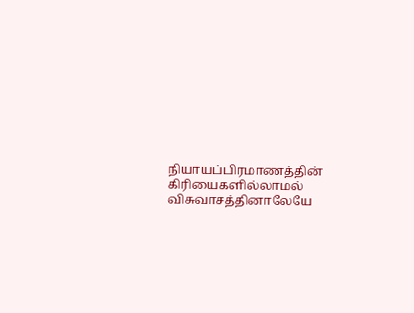நியாயப்பிரமாணத்தின் கிரியைகளில்லாமல் விசுவாசத்தினாலேயே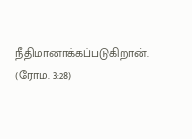நீதிமானாக்கப்படுகிறான். (ரோம. 3:28)